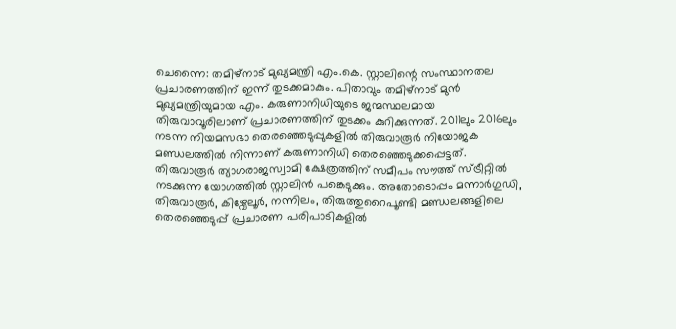ചെന്നൈ: തമിഴ്നാട് മുഖ്യമന്ത്രി എം.കെ. സ്റ്റാലിന്റെ സംസ്ഥാനതല പ്രചാരണത്തിന് ഇന്ന് തുടക്കമാകും. പിതാവും തമിഴ്നാട് മുൻ മുഖ്യമന്ത്രിയുമായ എം. കരുണാനിധിയുടെ ജന്മസ്ഥലമായ തിരുവാവൂരിലാണ് പ്രചാരണത്തിന് തുടക്കം കുറിക്കുന്നത്. 2011ലും 2016ലും നടന്ന നിയമസഭാ തെരഞ്ഞെടുപ്പുകളിൽ തിരുവാരൂർ നിയോജക മണ്ഡലത്തിൽ നിന്നാണ് കരുണാനിധി തെരഞ്ഞെടുക്കപ്പെട്ടത്.
തിരുവാരൂർ ത്യാഗരാജസ്വാമി ക്ഷേത്രത്തിന് സമീപം സൗത്ത് സ്ട്രീറ്റിൽ നടക്കുന്ന യോഗത്തിൽ സ്റ്റാലിൻ പങ്കെടുക്കും. അതോടൊപ്പം മന്നാർഗുഡി, തിരുവാരൂർ, കിഴ്വേലൂർ, നന്നിലം, തിരുത്തുറൈപൂണ്ടി മണ്ഡലങ്ങളിലെ തെരഞ്ഞെടുപ്പ് പ്രചാരണ പരിപാടികളിൽ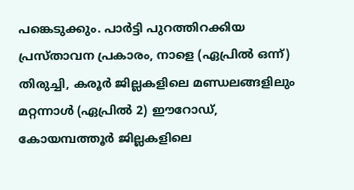പങ്കെടുക്കും. പാർട്ടി പുറത്തിറക്കിയ പ്രസ്താവന പ്രകാരം, നാളെ (ഏപ്രിൽ ഒന്ന്) തിരുച്ചി, കരൂർ ജില്ലകളിലെ മണ്ഡലങ്ങളിലും മറ്റന്നാൾ (ഏപ്രിൽ 2) ഈറോഡ്, കോയമ്പത്തൂർ ജില്ലകളിലെ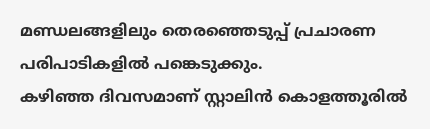മണ്ഡലങ്ങളിലും തെരഞ്ഞെടുപ്പ് പ്രചാരണ പരിപാടികളിൽ പങ്കെടുക്കും.
കഴിഞ്ഞ ദിവസമാണ് സ്റ്റാലിൻ കൊളത്തൂരിൽ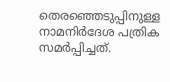തെരഞ്ഞെടുപ്പിനുള്ള നാമനിർദേശ പത്രിക സമർപ്പിച്ചത്.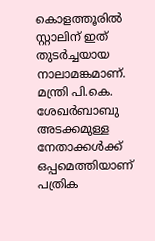കൊളത്തൂരിൽ സ്റ്റാലിന് ഇത് തുടർച്ചയായ നാലാമങ്കമാണ്. മന്ത്രി പി.കെ. ശേഖർബാബു അടക്കമുള്ള നേതാക്കൾക്ക് ഒപ്പമെത്തിയാണ് പത്രിക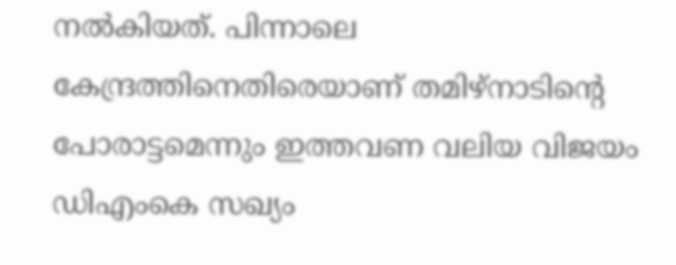നൽകിയത്. പിന്നാലെ കേന്ദ്രത്തിനെതിരെയാണ് തമിഴ്നാടിന്റെ പോരാട്ടമെന്നും ഇത്തവണ വലിയ വിജയം ഡിഎംകെ സഖ്യം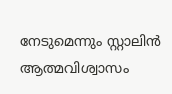നേടുമെന്നും സ്റ്റാലിൻ ആത്മവിശ്വാസം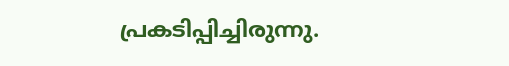പ്രകടിപ്പിച്ചിരുന്നു.